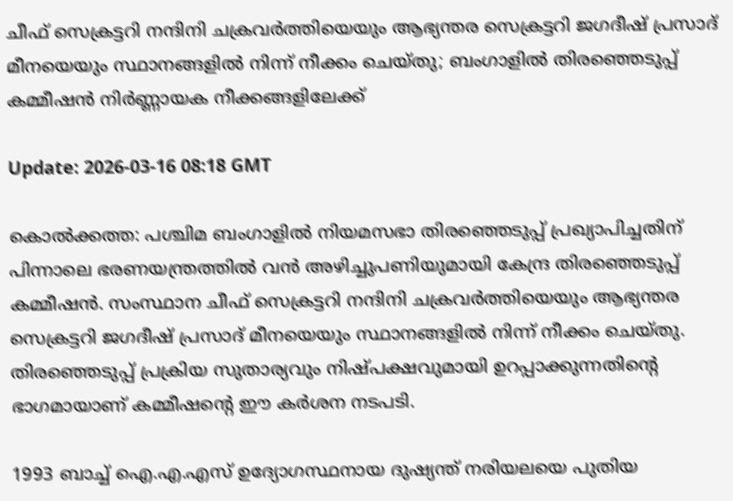ചീഫ് സെക്രട്ടറി നന്ദിനി ചക്രവര്‍ത്തിയെയും ആഭ്യന്തര സെക്രട്ടറി ജഗദീഷ് പ്രസാദ് മീനയെയും സ്ഥാനങ്ങളില്‍ നിന്ന് നീക്കം ചെയ്തു; ബംഗാളില്‍ തിരഞ്ഞെടുപ്പ് കമ്മീഷന്‍ നിര്‍ണ്ണായക നീക്കങ്ങളിലേക്ക്

Update: 2026-03-16 08:18 GMT

കൊല്‍ക്കത്ത: പശ്ചിമ ബംഗാളില്‍ നിയമസഭാ തിരഞ്ഞെടുപ്പ് പ്രഖ്യാപിച്ചതിന് പിന്നാലെ ഭരണയന്ത്രത്തില്‍ വന്‍ അഴിച്ചുപണിയുമായി കേന്ദ്ര തിരഞ്ഞെടുപ്പ് കമ്മീഷന്‍. സംസ്ഥാന ചീഫ് സെക്രട്ടറി നന്ദിനി ചക്രവര്‍ത്തിയെയും ആഭ്യന്തര സെക്രട്ടറി ജഗദീഷ് പ്രസാദ് മീനയെയും സ്ഥാനങ്ങളില്‍ നിന്ന് നീക്കം ചെയ്തു. തിരഞ്ഞെടുപ്പ് പ്രക്രിയ സുതാര്യവും നിഷ്പക്ഷവുമായി ഉറപ്പാക്കുന്നതിന്റെ ഭാഗമായാണ് കമ്മീഷന്റെ ഈ കര്‍ശന നടപടി.

1993 ബാച്ച് ഐ.എ.എസ് ഉദ്യോഗസ്ഥനായ ദുഷ്യന്ത് നരിയലയെ പുതിയ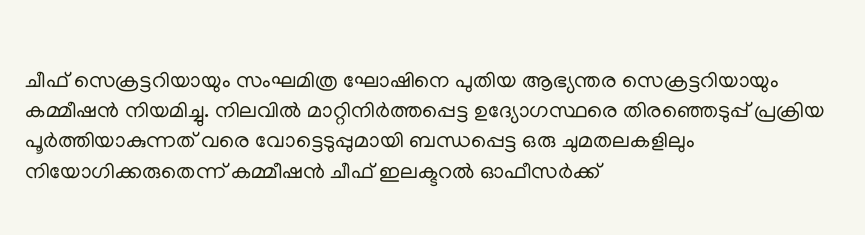ചീഫ് സെക്രട്ടറിയായും സംഘമിത്ര ഘോഷിനെ പുതിയ ആഭ്യന്തര സെക്രട്ടറിയായും കമ്മീഷന്‍ നിയമിച്ചു. നിലവില്‍ മാറ്റിനിര്‍ത്തപ്പെട്ട ഉദ്യോഗസ്ഥരെ തിരഞ്ഞെടുപ്പ് പ്രക്രിയ പൂര്‍ത്തിയാകുന്നത് വരെ വോട്ടെടുപ്പുമായി ബന്ധപ്പെട്ട ഒരു ചുമതലകളിലും നിയോഗിക്കരുതെന്ന് കമ്മീഷന്‍ ചീഫ് ഇലക്ടറല്‍ ഓഫീസര്‍ക്ക്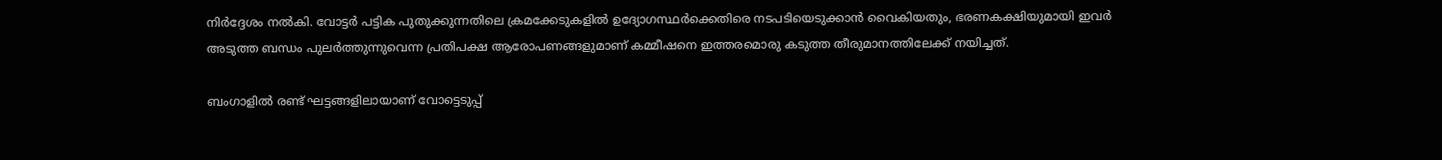നിര്‍ദ്ദേശം നല്‍കി. വോട്ടര്‍ പട്ടിക പുതുക്കുന്നതിലെ ക്രമക്കേടുകളില്‍ ഉദ്യോഗസ്ഥര്‍ക്കെതിരെ നടപടിയെടുക്കാന്‍ വൈകിയതും, ഭരണകക്ഷിയുമായി ഇവര്‍ അടുത്ത ബന്ധം പുലര്‍ത്തുന്നുവെന്ന പ്രതിപക്ഷ ആരോപണങ്ങളുമാണ് കമ്മീഷനെ ഇത്തരമൊരു കടുത്ത തീരുമാനത്തിലേക്ക് നയിച്ചത്.

ബംഗാളില്‍ രണ്ട് ഘട്ടങ്ങളിലായാണ് വോട്ടെടുപ്പ്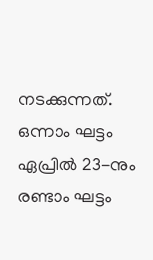നടക്കുന്നത്. ഒന്നാം ഘട്ടം ഏപ്രില്‍ 23-നും രണ്ടാം ഘട്ടം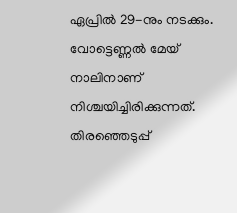ഏപ്രില്‍ 29-നും നടക്കും. വോട്ടെണ്ണല്‍ മേയ് നാലിനാണ് നിശ്ചയിച്ചിരിക്കുന്നത്. തിരഞ്ഞെടുപ്പ്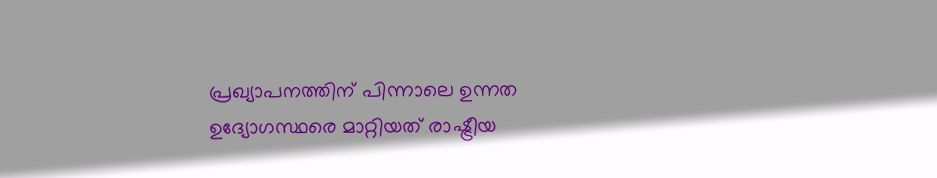പ്രഖ്യാപനത്തിന് പിന്നാലെ ഉന്നത ഉദ്യോഗസ്ഥരെ മാറ്റിയത് രാഷ്ട്രീയ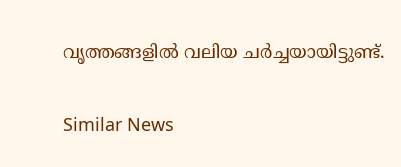വൃത്തങ്ങളില്‍ വലിയ ചര്‍ച്ചയായിട്ടുണ്ട്.

Similar News